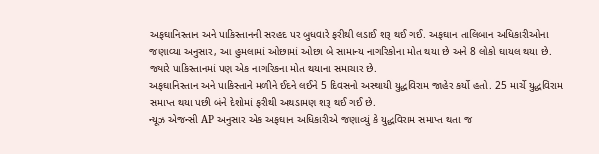અફઘાનિસ્તાન અને પાકિસ્તાનની સરહદ પર બુધવારે ફરીથી લડાઈ શરૂ થઈ ગઈ. અફઘાન તાલિબાન અધિકારીઓના જણાવ્યા અનુસાર, આ હુમલામાં ઓછામાં ઓછા બે સામાન્ય નાગરિકોના મોત થયા છે અને 8 લોકો ઘાયલ થયા છે. જ્યારે પાકિસ્તાનમાં પણ એક નાગરિકના મોત થયાના સમાચાર છે.
અફઘાનિસ્તાન અને પાકિસ્તાને મળીને ઈદને લઈને 5 દિવસનો અસ્થાયી યુદ્ધવિરામ જાહેર કર્યો હતો. 25 માર્ચે યુદ્ધવિરામ સમાપ્ત થયા પછી બંને દેશોમાં ફરીથી અથડામણ શરૂ થઈ ગઈ છે.
ન્યૂઝ એજન્સી AP અનુસાર એક અફઘાન અધિકારીએ જણાવ્યું કે યુદ્ધવિરામ સમાપ્ત થતા જ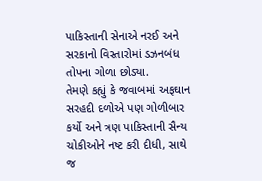પાકિસ્તાની સેનાએ નરઈ અને સરકાનો વિસ્તારોમાં ડઝનબંધ તોપના ગોળા છોડ્યા.
તેમણે કહ્યું કે જવાબમાં અફઘાન સરહદી દળોએ પણ ગોળીબાર કર્યો અને ત્રણ પાકિસ્તાની સૈન્ય ચોકીઓને નષ્ટ કરી દીધી, સાથે જ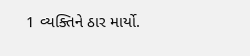1 વ્યક્તિને ઠાર માર્યો.